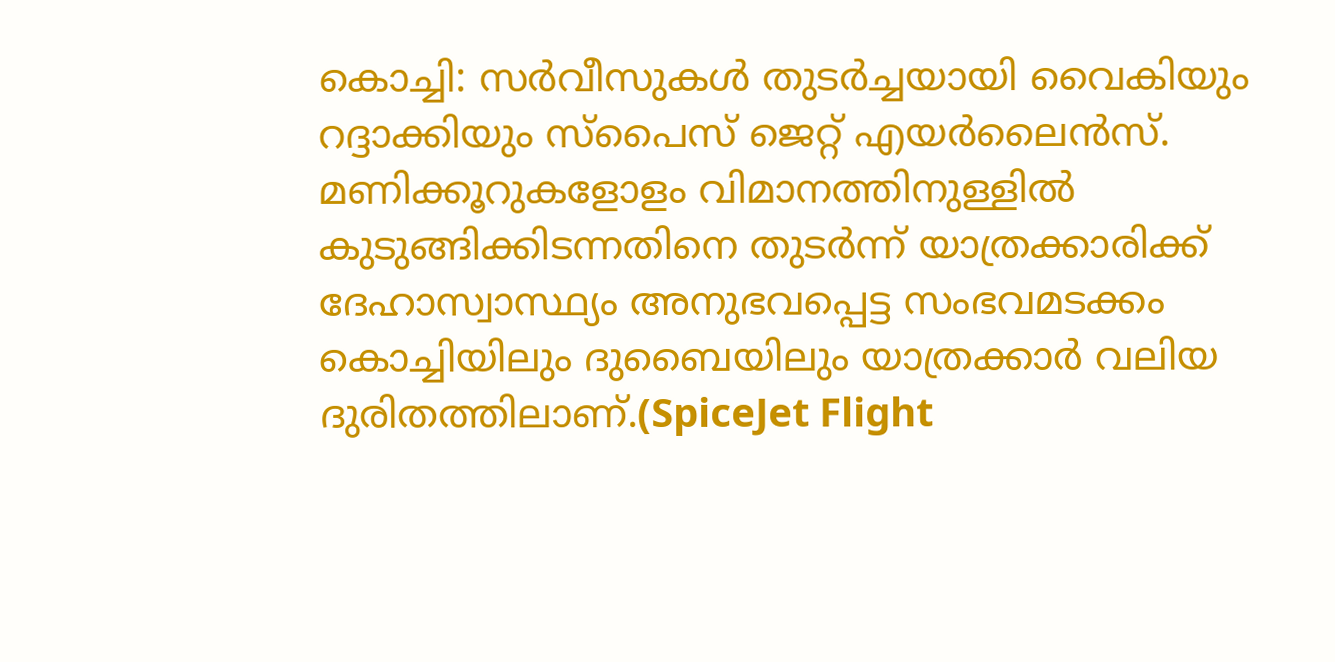കൊച്ചി: സർവീസുകൾ തുടർച്ചയായി വൈകിയും റദ്ദാക്കിയും സ്പൈസ് ജെറ്റ് എയർലൈൻസ്. മണിക്കൂറുകളോളം വിമാനത്തിനുള്ളിൽ കുടുങ്ങിക്കിടന്നതിനെ തുടർന്ന് യാത്രക്കാരിക്ക് ദേഹാസ്വാസ്ഥ്യം അനുഭവപ്പെട്ട സംഭവമടക്കം കൊച്ചിയിലും ദുബൈയിലും യാത്രക്കാർ വലിയ ദുരിതത്തിലാണ്.(SpiceJet Flight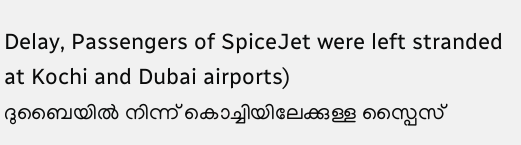Delay, Passengers of SpiceJet were left stranded at Kochi and Dubai airports)
ദുബൈയിൽ നിന്ന് കൊച്ചിയിലേക്കുള്ള സ്പൈസ്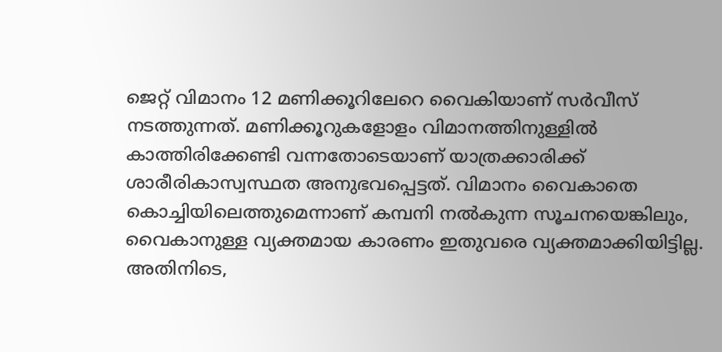ജെറ്റ് വിമാനം 12 മണിക്കൂറിലേറെ വൈകിയാണ് സർവീസ് നടത്തുന്നത്. മണിക്കൂറുകളോളം വിമാനത്തിനുള്ളിൽ കാത്തിരിക്കേണ്ടി വന്നതോടെയാണ് യാത്രക്കാരിക്ക് ശാരീരികാസ്വസ്ഥത അനുഭവപ്പെട്ടത്. വിമാനം വൈകാതെ കൊച്ചിയിലെത്തുമെന്നാണ് കമ്പനി നൽകുന്ന സൂചനയെങ്കിലും, വൈകാനുള്ള വ്യക്തമായ കാരണം ഇതുവരെ വ്യക്തമാക്കിയിട്ടില്ല.
അതിനിടെ,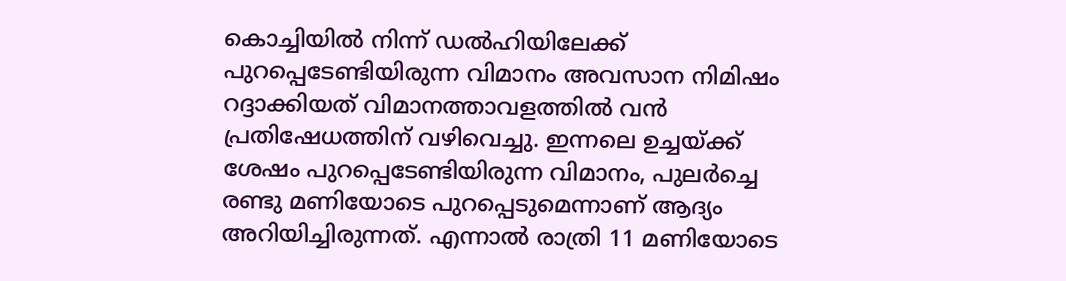കൊച്ചിയിൽ നിന്ന് ഡൽഹിയിലേക്ക് പുറപ്പെടേണ്ടിയിരുന്ന വിമാനം അവസാന നിമിഷം റദ്ദാക്കിയത് വിമാനത്താവളത്തിൽ വൻ പ്രതിഷേധത്തിന് വഴിവെച്ചു. ഇന്നലെ ഉച്ചയ്ക്ക് ശേഷം പുറപ്പെടേണ്ടിയിരുന്ന വിമാനം, പുലർച്ചെ രണ്ടു മണിയോടെ പുറപ്പെടുമെന്നാണ് ആദ്യം അറിയിച്ചിരുന്നത്. എന്നാൽ രാത്രി 11 മണിയോടെ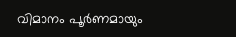വിമാനം പൂർണമായും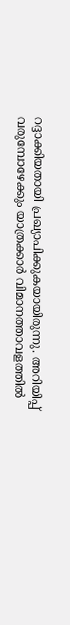റദ്ദാക്കിയതായി പ്രഖ്യാപിക്കുകയായിരുന്നു. അറിയിപ്പ് വരുമ്പോഴേക്കും യാത്രക്കാർ വിമാനത്താവളത്തിൽ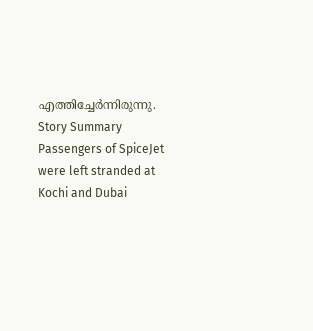എത്തിച്ചേർന്നിരുന്നു.
Story Summary
Passengers of SpiceJet were left stranded at Kochi and Dubai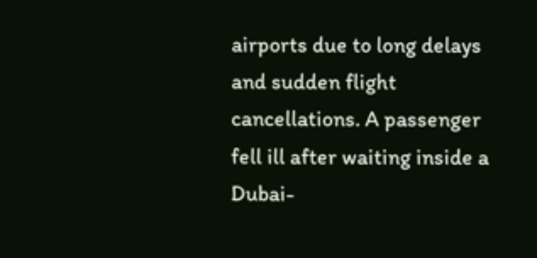airports due to long delays and sudden flight cancellations. A passenger fell ill after waiting inside a Dubai-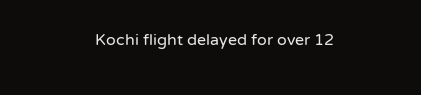Kochi flight delayed for over 12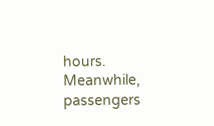hours. Meanwhile, passengers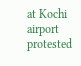at Kochi airport protested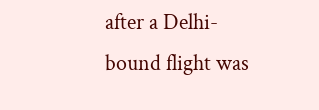after a Delhi-bound flight was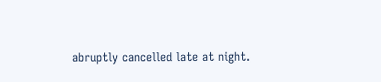abruptly cancelled late at night.